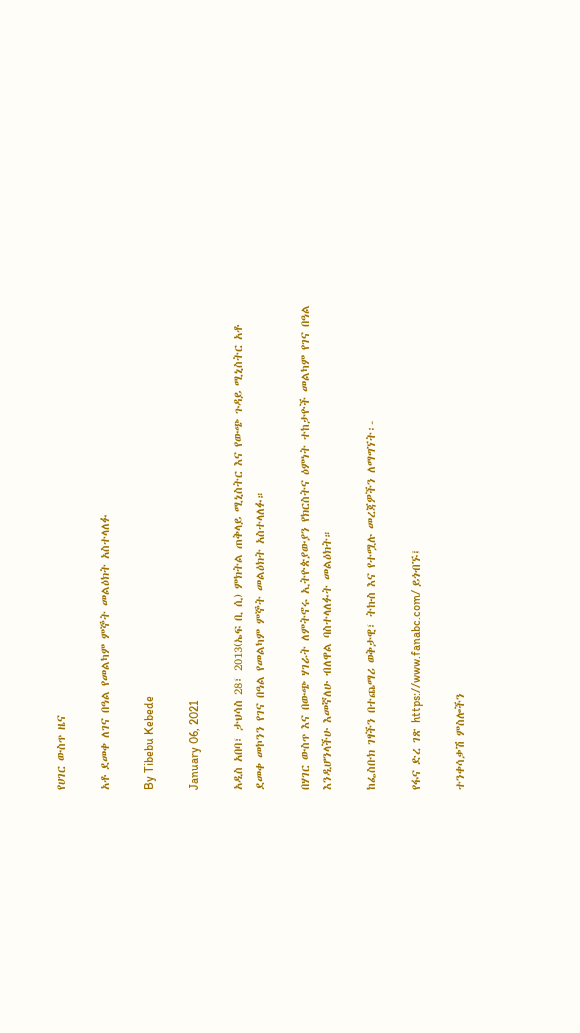የሀገር ውስጥ ዜና

አቶ ደመቀ ለገና በዓል የመልካም ምኞት መልዕክት አስተላለፉ

By Tibebu Kebede

January 06, 2021

አዲስ አበባ፣ ታህሳስ 28፣ 2013(ኤፍ ቢ ሲ) ምክትል ጠቅላይ ሚኒስትር እና የውጭ ጉዳይ ሚኒስትር አቶ ደመቀ መኮንን የገና በዓል የመልካም ምኞት መልዕክት አስተላለፉ።

በሃገር ውስጥ እና በውጭ ሃገራት ለምትኖሩ ኢትዮጵያውያን የክርስትና ዕምነት ተከታዮች መልካም የገና በዓል እንዲሆንላችሁ እመኛለሁ ብለዋል ባስተላለፉት መልዕክት።

ከፌስቡክ ገፃችን በተጨማሪ ወቅታዊ፣ ትኩስ እና የተሟሉ መረጃዎችን ለማግኘት፡-

የፋና ድረ ገጽ https://www.fanabc.com/ ይጎብኙ፤

ተንቀሳቃሽ ምስሎችን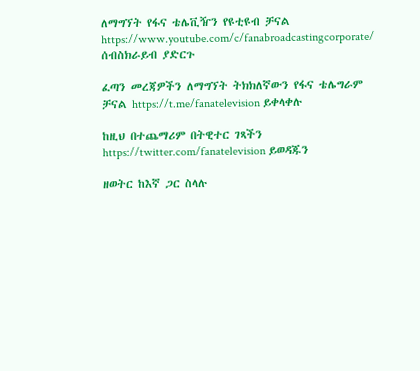ለማግኘት የፋና ቴሌቪዥን የዩቲዩብ ቻናል https://www.youtube.com/c/fanabroadcastingcorporate/ ሰብስክራይብ ያድርጉ

ፈጣን መረጃዎችን ለማግኘት ትክክለኛውን የፋና ቴሌግራም ቻናል https://t.me/fanatelevision ይቀላቀሉ

ከዚህ በተጨማሪም በትዊተር ገጻችን https://twitter.com/fanatelevision ይወዳጁን

ዘወትር ከእኛ ጋር ስላሉ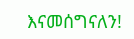እናመሰግናለን!